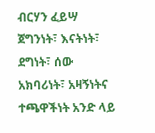ብርሃን ፈይሣ
ጀግንነት፣ እናትነት፣ ደግነት፣ ሰው አክባሪነት፣ አዛኝነትና ተጫዋችነት አንድ ላይ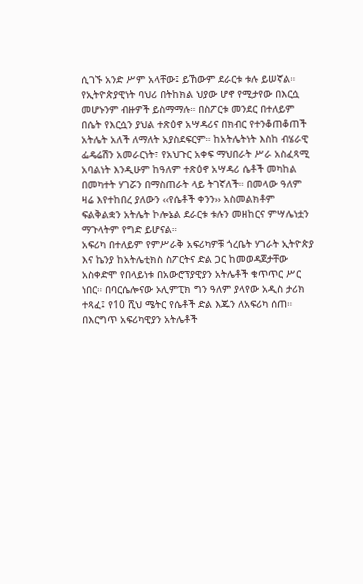ሲገኙ አንድ ሥም አላቸው፤ ይኸውም ደራርቱ ቱሉ ይሠኛል። የኢትዮጵያዊነት ባህሪ በትከክል ህያው ሆኖ የሚታየው በእርሷ መሆኑንም ብዙዎች ይስማማሉ። በስፖርቱ መንደር በተለይም በሴት የእርሷን ያህል ተጽዕኖ አሣዳሪና በክብር የተንቆጠቆጠች አትሌት አለች ለማለት አያስደፍርም። ከአትሌትነት እስከ ብሄራዊ ፌዴሬሽን አመራርነት፣ የአህጉር አቀፍ ማህበራት ሥራ አስፈጻሚ አባልነት እንዲሁም ከዓለም ተጽዕኖ አሣዳሪ ሴቶች መካከል በመካተት ሃገሯን በማስጠራት ላይ ትገኛለች። በመላው ዓለም ዛሬ እየተከበረ ያለውን ‹‹የሴቶች ቀንን›› አስመልክቶም ፍልቅልቋን አትሌት ኮሎኔል ደራርቱ ቱሉን መዘከርና ምሣሌነቷን ማጉላትም የግድ ይሆናል።
አፍሪካ በተለይም የምሥራቅ አፍሪካዎቹ ጎረቤት ሃገራት ኢትዮጵያ እና ኬንያ ከአትሌቲክስ ስፖርትና ድል ጋር ከመወዳጀታቸው አስቀድሞ የበላይነቱ በአውሮፕያዊያን አትሌቶች ቁጥጥር ሥር ነበር። በባርሴሎናው ኦሊምፒክ ግን ዓለም ያላየው አዲስ ታሪክ ተጻፈ፤ የ10 ሺህ ሜትር የሴቶች ድል እጁን ለአፍሪካ ሰጠ። በእርግጥ አፍሪካዊያን አትሌቶች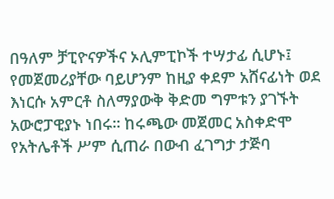በዓለም ቻፒዮናዎችና ኦሊምፒኮች ተሣታፊ ሲሆኑ፤ የመጀመሪያቸው ባይሆንም ከዚያ ቀደም አሸናፊነት ወደ እነርሱ አምርቶ ስለማያውቅ ቅድመ ግምቱን ያገኙት አውሮፓዊያኑ ነበሩ። ከሩጫው መጀመር አስቀድሞ የአትሌቶች ሥም ሲጠራ በውብ ፈገግታ ታጅባ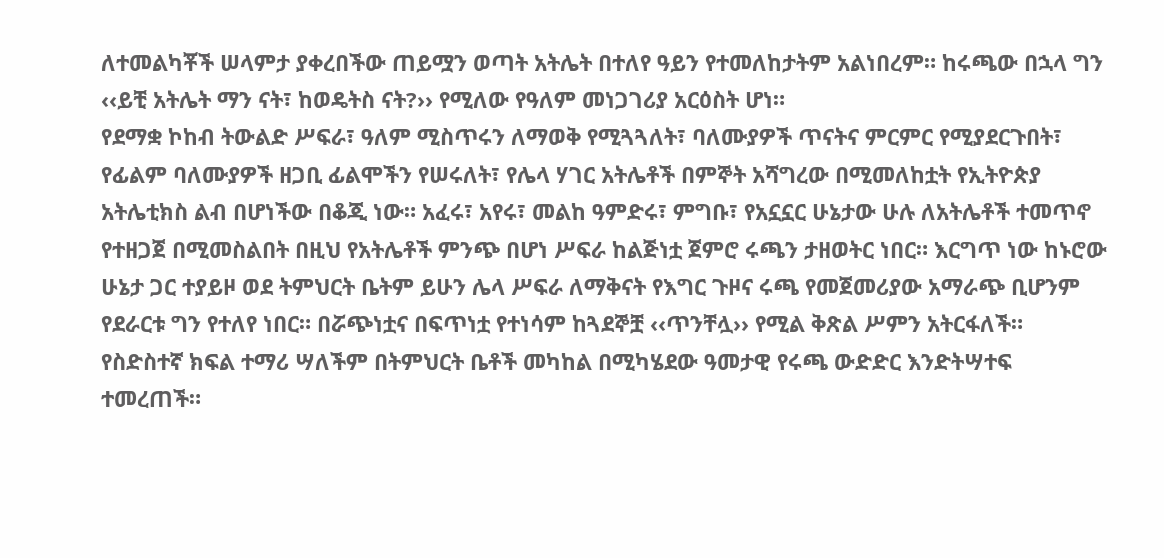ለተመልካቾች ሠላምታ ያቀረበችው ጠይሟን ወጣት አትሌት በተለየ ዓይን የተመለከታትም አልነበረም። ከሩጫው በኋላ ግን ‹‹ይቺ አትሌት ማን ናት፣ ከወዴትስ ናት?›› የሚለው የዓለም መነጋገሪያ አርዕስት ሆነ።
የደማቋ ኮከብ ትውልድ ሥፍራ፣ ዓለም ሚስጥሩን ለማወቅ የሚጓጓለት፣ ባለሙያዎች ጥናትና ምርምር የሚያደርጉበት፣ የፊልም ባለሙያዎች ዘጋቢ ፊልሞችን የሠሩለት፣ የሌላ ሃገር አትሌቶች በምኞት አሻግረው በሚመለከቷት የኢትዮጵያ አትሌቲክስ ልብ በሆነችው በቆጂ ነው። አፈሩ፣ አየሩ፣ መልከ ዓምድሩ፣ ምግቡ፣ የአኗኗር ሁኔታው ሁሉ ለአትሌቶች ተመጥኖ የተዘጋጀ በሚመስልበት በዚህ የአትሌቶች ምንጭ በሆነ ሥፍራ ከልጅነቷ ጀምሮ ሩጫን ታዘወትር ነበር። እርግጥ ነው ከኑሮው ሁኔታ ጋር ተያይዞ ወደ ትምህርት ቤትም ይሁን ሌላ ሥፍራ ለማቅናት የእግር ጉዞና ሩጫ የመጀመሪያው አማራጭ ቢሆንም የደራርቱ ግን የተለየ ነበር። በሯጭነቷና በፍጥነቷ የተነሳም ከጓደኞቿ ‹‹ጥንቸሏ›› የሚል ቅጽል ሥምን አትርፋለች።
የስድስተኛ ክፍል ተማሪ ሣለችም በትምህርት ቤቶች መካከል በሚካሄደው ዓመታዊ የሩጫ ውድድር እንድትሣተፍ ተመረጠች።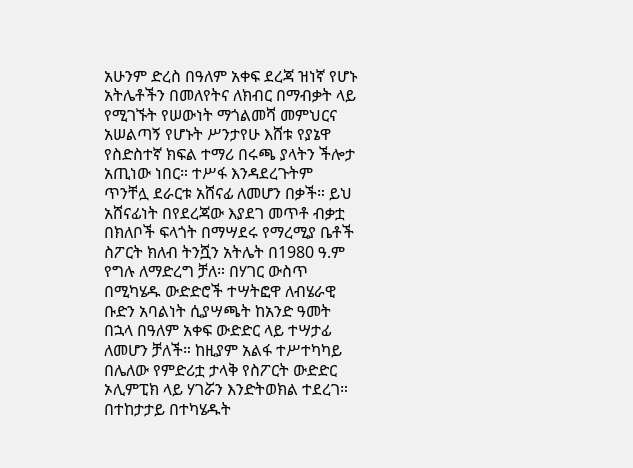አሁንም ድረስ በዓለም አቀፍ ደረጃ ዝነኛ የሆኑ አትሌቶችን በመለየትና ለክብር በማብቃት ላይ የሚገኙት የሠውነት ማጎልመሻ መምህርና አሠልጣኝ የሆኑት ሥንታየሁ እሸቱ የያኔዋ የስድስተኛ ክፍል ተማሪ በሩጫ ያላትን ችሎታ አጢነው ነበር። ተሥፋ እንዳደረጉትም ጥንቸሏ ደራርቱ አሸናፊ ለመሆን በቃች። ይህ አሸናፊነት በየደረጃው እያደገ መጥቶ ብቃቷ በክለቦች ፍላጎት በማሣደሩ የማረሚያ ቤቶች ስፖርት ክለብ ትንሿን አትሌት በ1980 ዓ.ም የግሉ ለማድረግ ቻለ። በሃገር ውስጥ በሚካሄዱ ውድድሮች ተሣትፎዋ ለብሄራዊ ቡድን አባልነት ሲያሣጫት ከአንድ ዓመት በኋላ በዓለም አቀፍ ውድድር ላይ ተሣታፊ ለመሆን ቻለች። ከዚያም አልፋ ተሥተካካይ በሌለው የምድሪቷ ታላቅ የስፖርት ውድድር ኦሊምፒክ ላይ ሃገሯን እንድትወክል ተደረገ።
በተከታታይ በተካሄዱት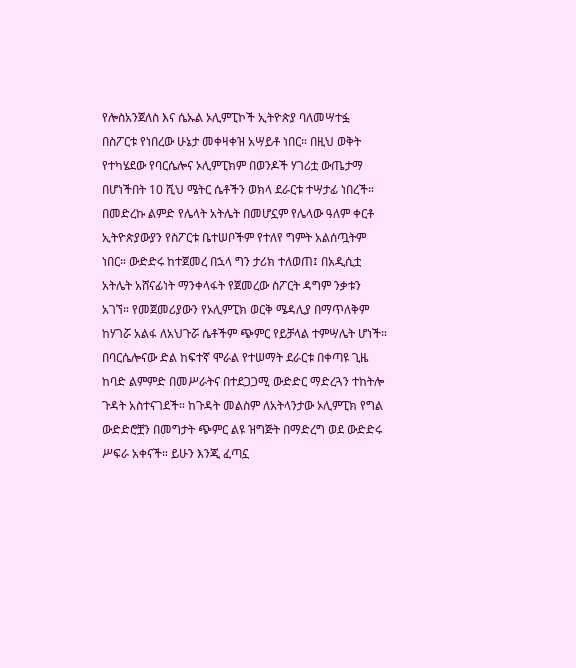የሎስአንጀለስ እና ሴኡል ኦሊምፒኮች ኢትዮጵያ ባለመሣተፏ በስፖርቱ የነበረው ሁኔታ መቀዛቀዝ አሣይቶ ነበር። በዚህ ወቅት የተካሄደው የባርሴሎና ኦሊምፒክም በወንዶች ሃገሪቷ ውጤታማ በሆነችበት 10 ሺህ ሜትር ሴቶችን ወክላ ደራርቱ ተሣታፊ ነበረች። በመድረኩ ልምድ የሌላት አትሌት በመሆኗም የሌላው ዓለም ቀርቶ ኢትዮጵያውያን የስፖርቱ ቤተሠቦችም የተለየ ግምት አልሰጧትም ነበር። ውድድሩ ከተጀመረ በኋላ ግን ታሪክ ተለወጠ፤ በአዲሲቷ አትሌት አሸናፊነት ማንቀላፋት የጀመረው ስፖርት ዳግም ንቃቱን አገኘ። የመጀመሪያውን የኦሊምፒክ ወርቅ ሜዳሊያ በማጥለቅም ከሃገሯ አልፋ ለአህጉሯ ሴቶችም ጭምር የይቻላል ተምሣሌት ሆነች።
በባርሴሎናው ድል ከፍተኛ ሞራል የተሠማት ደራርቱ በቀጣዩ ጊዜ ከባድ ልምምድ በመሥራትና በተደጋጋሚ ውድድር ማድረጓን ተከትሎ ጉዳት አስተናገደች። ከጉዳት መልስም ለአትላንታው ኦሊምፒክ የግል ውድድሮቿን በመግታት ጭምር ልዩ ዝግጅት በማድረግ ወደ ውድድሩ ሥፍራ አቀናች። ይሁን እንጂ ፈጣኗ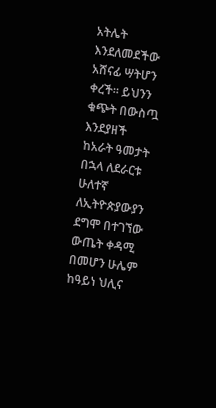አትሌት እንደለመደችው አሸናፊ ሣትሆን ቀረች። ይህንን ቁጭት በውስጧ እንደያዘች ከአራት ዓመታት በኋላ ለደራርቱ ሁለተኛ ለኢትዮጵያውያን ደግሞ በተገኘው ውጤት ቀዳሚ በመሆን ሁሌም ከዓይነ ህሊና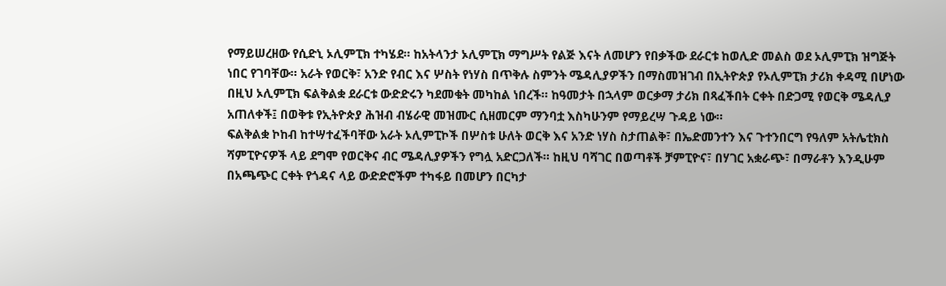የማይሠረዘው የሲድኒ ኦሊምፒክ ተካሄደ። ከአትላንታ ኦሊምፒክ ማግሥት የልጅ እናት ለመሆን የበቃችው ደራርቱ ከወሊድ መልስ ወደ ኦሊምፒክ ዝግጅት ነበር የገባቸው። አራት የወርቅ፣ አንድ የብር እና ሦስት የነሃስ በጥቅሉ ስምንት ሜዳሊያዎችን በማስመዝገብ በኢትዮጵያ የኦሊምፒክ ታሪክ ቀዳሚ በሆነው በዚህ ኦሊምፒክ ፍልቅልቋ ደራርቱ ውድድሩን ካደመቁት መካከል ነበረች። ከዓመታት በኋላም ወርቃማ ታሪክ በጻፈችበት ርቀት በድጋሚ የወርቅ ሜዳሊያ አጠለቀች፤ በወቅቱ የኢትዮጵያ ሕዝብ ብሄራዊ መዝሙር ሲዘመርም ማንባቷ እስካሁንም የማይረሣ ጉዳይ ነው።
ፍልቅልቋ ኮከብ ከተሣተፈችባቸው አራት ኦሊምፒኮች በሦስቱ ሁለት ወርቅ እና አንድ ነሃስ ስታጠልቅ፣ በኤድመንተን እና ጉተንበርግ የዓለም አትሌቲክስ ሻምፒዮናዎች ላይ ደግሞ የወርቅና ብር ሜዳሊያዎችን የግሏ አድርጋለች። ከዚህ ባሻገር በወጣቶች ቻምፒዮና፣ በሃገር አቋራጭ፣ በማራቶን እንዲሁም በአጫጭር ርቀት የጎዳና ላይ ውድድሮችም ተካፋይ በመሆን በርካታ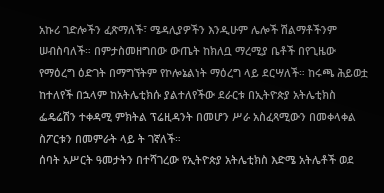አኩሪ ገድሎችን ፈጽማለች፣ ሜዳሊያዎችን እንዲሁም ሌሎች ሽልማቶችንም ሠብስባለች። በምታስመዘግበው ውጤት ከክለቧ ማረሚያ ቤቶች በየጊዜው የማዕረግ ዕድገት በማግኘትም የኮሎኔልነት ማዕረግ ላይ ደርሣለች። ከሩጫ ሕይወቷ ከተለየች በኋላም ከአትሌቲክሱ ያልተለየችው ደራርቱ በኢትዮጵያ አትሌቲክስ ፌዴሬሽን ተቀዳሚ ምክትል ፕሬዚዳንት በመሆን ሥራ አስፈጻሚውን በመቀላቀል ስፖርቱን በመምራት ላይ ት ገኛለች።
ሰባት አሥርት ዓመታትን በተሻገረው የኢትዮጵያ አትሌቲክስ እድሜ አትሌቶች ወደ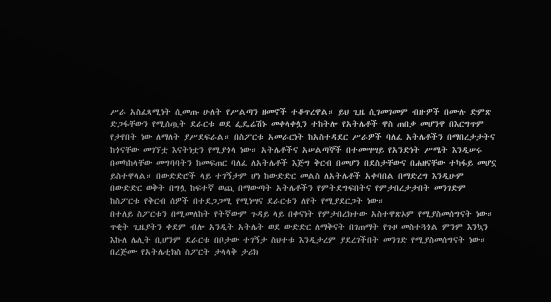ሥራ አስፈጻሚነት ሲመጡ ሁለት የሥልጣን ዘመኖች ተቆጥረዋል። ይህ ጊዜ ሲገመገመም ብዙዎች በሙሉ ድምጽ ድጋፋቸውን የሚሰጧት ደራርቱ ወደ ፌዴሬሽኑ መቀላቀሏን ተከትሎ የአትሌቶች ዋስ ጠበቃ መሆንዋ በእርግጥም የታየበት ነው ለማለት ያሥደፍራል። በስፖርቱ አመራርነት ከአስተዳደር ሥራዎች ባለፈ አትሌቶችን በማበረታታትና ከጎናቸው መገኘቷ እናትነቷን የሚያጎላ ነው። አትሌቶችና አሠልጣኞች በተመሣሣይ የአንድነት ሥሜት እንዲሠሩ በመካከላቸው መግባባትን ከመፍጠር ባለፈ ለአትሌቶች እጅግ ቅርብ በመሆን በደስታቸውና በሐዘናቸው ተካፋይ መሆኗ ይስተዋላል። በውድድሮች ላይ ተገኝታም ሆነ ከውድድር መልስ ለአትሌቶች አቀባበል በማድረግ እንዲሁም በውድድር ወቅት በግሏ ከፍተኛ ወጪ በማውጣት አትሌቶችን የምትደግፍበትና የምታበረታታበት መንገድም ከስፖርቱ የቅርብ ሰዎች በተደጋጋሚ የሚነሣና ደራርቱን ለየት የሚያደርጋት ነው።
በተለይ ስፖርቱን በሚመለከት የትኛውም ጉዳይ ላይ በቀናነት የምታበረክተው አስተዋጽኦም የሚያስመሰግናት ነው። ጥቂት ጊዜያትን ቀደም ብሎ አንዲት አትሌት ወደ ውድድር ለማቅናት በገጠማት የጉዞ መስተጓጎል ምንም እንኳን እኩለ ሌሊት ቢሆንም ደራርቱ በቦታው ተገኝታ ስህተቱ እንዲታረም ያደረገችበት መንገድ የሚያስመሰግናት ነው። በረጅሙ የአትሌቲክስ ስፖርት ታላላቅ ታሪክ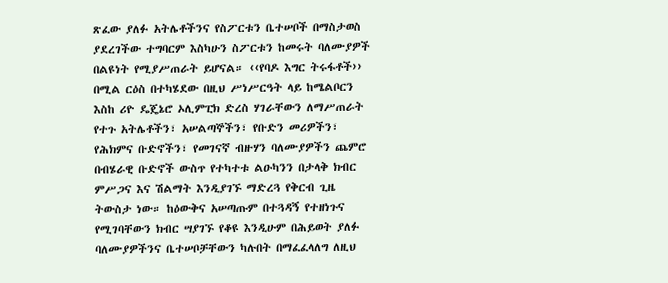ጽፈው ያለፉ አትሌቶችንና የስፖርቱን ቤተሠቦች በማስታወስ ያደረገችው ተግባርም እስካሁን ስፖርቱን ከመሩት ባለሙያዎች በልዩነት የሚያሥጠራት ይሆናል። ‹‹የባዶ እግር ትሩፋቶች›› በሚል ርዕስ በተካሄደው በዚህ ሥነሥርዓት ላይ ከሜልቦርን እስከ ሪዮ ዴጄኔሮ ኦሊምፒክ ድረስ ሃገራቸውን ለማሥጠራት የተጉ አትሌቶችን፣ አሠልጣኞችን፣ የቡድን መሪዎችን፣ የሕክምና ቡድኖችን፣ የመገናኛ ብዙሃን ባለሙያዎችን ጨምሮ በብሄራዊ ቡድኖች ውስጥ የተካተቱ ልዑካንን በታላቅ ክብር ምሥጋና እና ሽልማት እንዲያገኙ ማድረጓ የቅርብ ጊዜ ትውስታ ነው። ከዕውቅና አሠጣጡም በተጓዳኝ የተዘነጉና የሚገባቸውን ክብር ሣያገኙ የቆዩ እንዲሁም በሕይወት ያለፉ ባለሙያዎችንና ቤተሠቦቻቸውን ካሉበት በማፈፈላለግ ለዚህ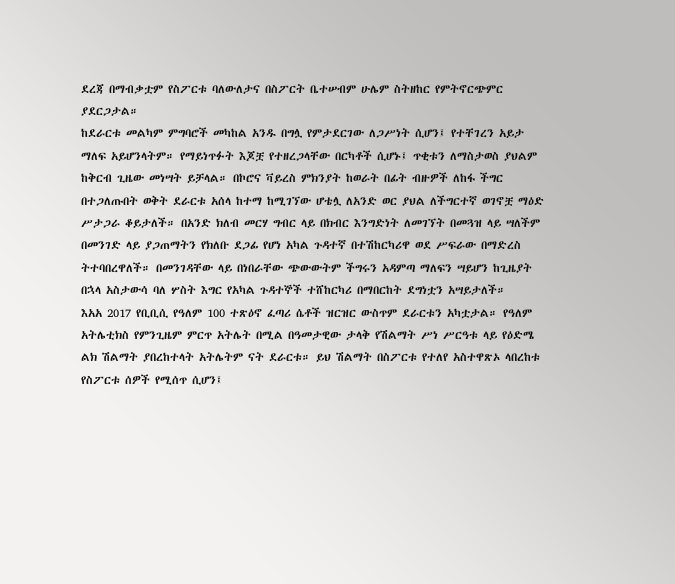ደረጃ በማብቃቷም የስፖርቱ ባለውለታና በስፖርት ቤተሠብም ሁሌም ስትዘከር የምትኖርጭምር ያደርጋታል።
ከደራርቱ መልካም ምግባሮች መካከል አንዱ በግሏ የምታደርገው ለጋሥነት ሲሆን፤ የተቸገረን አይታ ማለፍ አይሆንላትም። የማይነጥፉት እጆቿ የተዘረጋላቸው በርካቶች ሲሆኑ፤ ጥቂቱን ለማስታወስ ያህልም ከቅርብ ጊዜው መነሣት ይቻላል። በኮሮና ቫይረስ ምክንያት ከወራት በፊት ብዙዎች ለከፋ ችግር በተጋለጡበት ወቅት ደራርቱ አሰላ ከተማ ከሚገኘው ሆቴሏ ለአንድ ወር ያህል ለችግርተኛ ወገኖቿ ማዕድ ሥታጋራ ቆይታለች። በአንድ ክለብ መርሃ ግብር ላይ በክብር እንግድነት ለመገኘት በመጓዝ ላይ ሣለችም በመንገድ ላይ ያጋጠማትን የክለቡ ደጋፊ የሆነ አካል ጉዳተኛ በተሽከርካሪዋ ወደ ሥፍራው በማድረስ ትተባበረዋለች። በመንገዳቸው ላይ በነበራቸው ጭውውትም ችግሩን አዳምጣ ማለፍን ሣይሆን ከጊዜያት በኋላ አስታውሳ ባለ ሦስት እግር የአካል ጉዳተኞች ተሸከርካሪ በማበርከት ደግነቷን አሣይታለች።
እአአ 2017 የቢቢሲ የዓለም 100 ተጽዕኖ ፈጣሪ ሴቶች ዝርዝር ውስጥም ደራርቱን አካቷታል። የዓለም አትሌቲክስ የምንጊዜም ምርጥ አትሌት በሚል በዓመታዊው ታላቅ የሽልማት ሥነ ሥርዓቱ ላይ የዕድሜ ልክ ሽልማት ያበረከተላት አትሌትም ናት ደራርቱ። ይህ ሽልማት በስፖርቱ የተለየ አስተዋጽኦ ላበረከቱ የስፖርቱ ሰዎች የሚሰጥ ሲሆን፤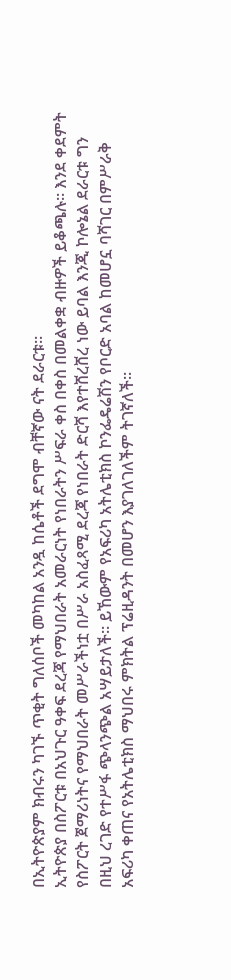በኢትዮጵያም ክብሩን ካገኙ ጥቂት ግለሰቦች መካከል አንዷ ከሴቶች ደግሞ ብቸኛው ናት ደራርቱ።
ኢትዮጵያ በስፖርቱ በአህጉር ዓቀፍ ደረጃ የማህበራት አመራርነት የነበራትን ሥፍራ ቀስ በቀስ በመልቀቋ ብዙዎች ይቆጫሉ። እንደ ቀደምት የስፖርት ጀማሪነትና የማህበራት መሥራችነቷ በሥራ አስፈጻሚ ደረጃ የነበራት ድርሻ እየተሸረሸረ ነው ይባል እንጂ ኮሎኔል ደራርቱ ግን በዚህ ረገድ የተሥፋ ጭላንጭል አሣይታለች። ይኸውም የአፍሪካ አትሌቲክስ ኮንፌዴሬሽን የቦርድ አባል ከመሆኗ ባሻገር በምሥራቅ አፍሪካ ቀጠና የአትሌቲክስ ማህበሩ ምክትል ፕሬዚዳንት በመሆን እያገለገለችም ትገኛለች።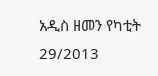አዲስ ዘመን የካቲት 29/2013